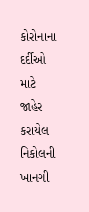કોરોનાના દર્દીઓ માટે જાહેર કરાયેલ નિકોલની ખાનગી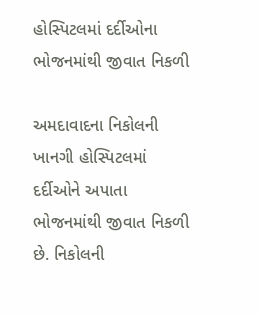હોસ્પિટલમાં દર્દીઓના ભોજનમાંથી જીવાત નિકળી

અમદાવાદના નિકોલની ખાનગી હોસ્પિટલમાં દર્દીઓને અપાતા ભોજનમાંથી જીવાત નિકળી છે. નિકોલની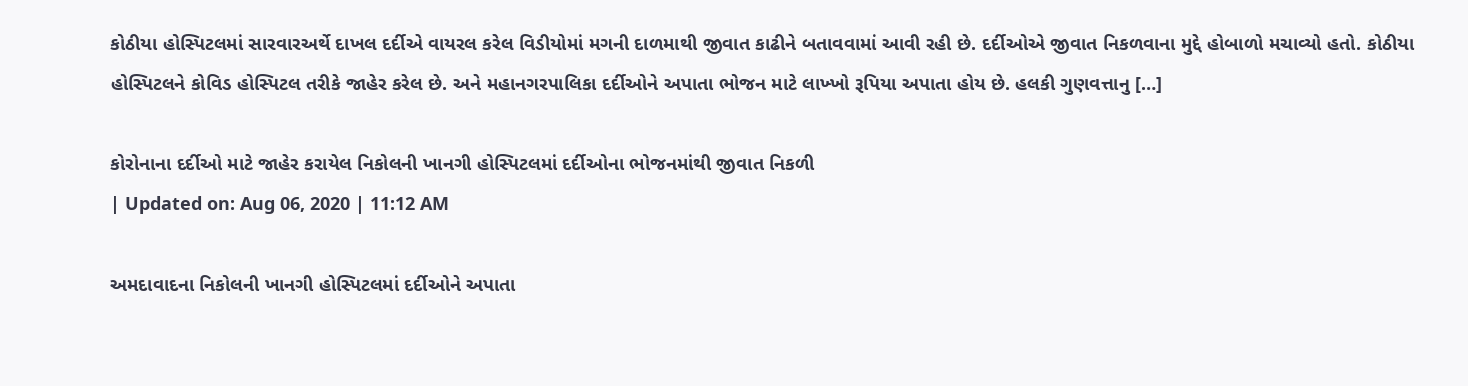કોઠીયા હોસ્પિટલમાં સારવારઅર્થે દાખલ દર્દીએ વાયરલ કરેલ વિડીયોમાં મગની દાળમાથી જીવાત કાઢીને બતાવવામાં આવી રહી છે. દર્દીઓએ જીવાત નિકળવાના મુદ્દે હોબાળો મચાવ્યો હતો. કોઠીયા હોસ્પિટલને કોવિડ હોસ્પિટલ તરીકે જાહેર કરેલ છે. અને મહાનગરપાલિકા દર્દીઓને અપાતા ભોજન માટે લાખ્ખો રૂપિયા અપાતા હોય છે. હલકી ગુણવત્તાનુ […]

કોરોનાના દર્દીઓ માટે જાહેર કરાયેલ નિકોલની ખાનગી હોસ્પિટલમાં દર્દીઓના ભોજનમાંથી જીવાત નિકળી
| Updated on: Aug 06, 2020 | 11:12 AM

અમદાવાદના નિકોલની ખાનગી હોસ્પિટલમાં દર્દીઓને અપાતા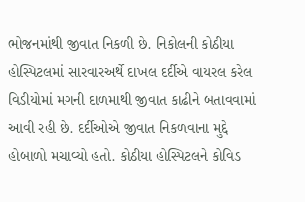ભોજનમાંથી જીવાત નિકળી છે. નિકોલની કોઠીયા હોસ્પિટલમાં સારવારઅર્થે દાખલ દર્દીએ વાયરલ કરેલ વિડીયોમાં મગની દાળમાથી જીવાત કાઢીને બતાવવામાં આવી રહી છે. દર્દીઓએ જીવાત નિકળવાના મુદ્દે હોબાળો મચાવ્યો હતો. કોઠીયા હોસ્પિટલને કોવિડ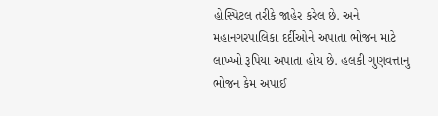હોસ્પિટલ તરીકે જાહેર કરેલ છે. અને મહાનગરપાલિકા દર્દીઓને અપાતા ભોજન માટે લાખ્ખો રૂપિયા અપાતા હોય છે. હલકી ગુણવત્તાનુ ભોજન કેમ અપાઈ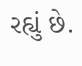રહ્યું છે.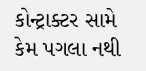કોન્ટ્રાક્ટર સામે કેમ પગલા નથી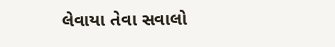લેવાયા તેવા સવાલો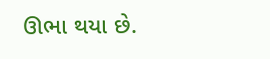ઊભા થયા છે.